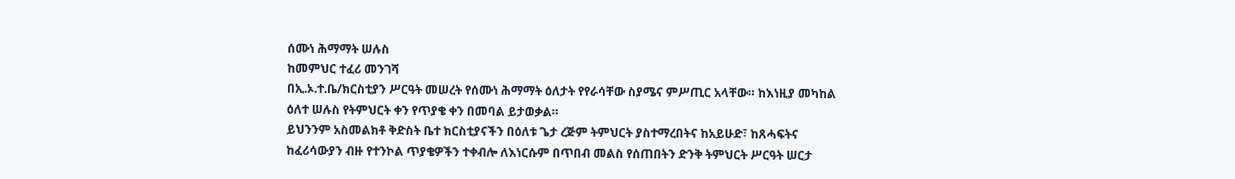ሰሙነ ሕማማት ሠሉስ
ከመምህር ተፈሪ መንገሻ
በኢ.ኦ.ተ.ቤ/ክርስቲያን ሥርዓት መሠረት የሰሙነ ሕማማት ዕለታት የየራሳቸው ስያሜና ምሥጢር አላቸው። ከእነዚያ መካከል ዕለተ ሠሉስ የትምህርት ቀን የጥያቄ ቀን በመባል ይታወቃል።
ይህንንም አስመልክቶ ቅድስት ቤተ ክርስቲያናችን በዕለቱ ጌታ ረጅም ትምህርት ያስተማረበትና ከአይሁድ፣ ከጸሓፍትና ከፈሪሳውያን ብዙ የተንኮል ጥያቄዎችን ተቀብሎ ለእነርሱም በጥበብ መልስ የሰጠበትን ድንቅ ትምህርት ሥርዓት ሠርታ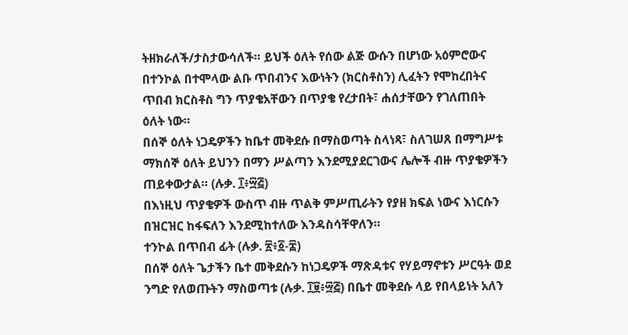ትዘክራለች/ታስታውሳለች። ይህች ዕለት የሰው ልጅ ውሱን በሆነው አዕምሮውና በተንኮል በተሞላው ልቡ ጥበብንና እውነትን (ክርስቶስን) ሊፈትን የሞከረበትና ጥበብ ክርስቶስ ግን ጥያቄአቸውን በጥያቄ የረታበት፣ ሐሰታቸውን የገለጠበት ዕለት ነው።
በሰኞ ዕለት ነጋዴዎችን ከቤተ መቅደሱ በማስወጣት ስላነጻ፣ ስለገሠጸ በማግሥቱ ማክሰኞ ዕለት ይህንን በማን ሥልጣን እንደሚያደርገውና ሌሎች ብዙ ጥያቄዎችን ጠይቀውታል። (ሉቃ. ፲፥፵፭)
በእነዚህ ጥያቄዎች ውስጥ ብዙ ጥልቅ ምሥጢራትን የያዘ ክፍል ነውና እነርሱን በዝርዝር ከፋፍለን እንደሚከተለው እንዳስሳቸዋለን።
ተንኮል በጥበብ ፊት (ሉቃ. ፳፥፩-፰)
በሰኞ ዕለት ጌታችን ቤተ መቅደሱን ከነጋዴዎች ማጽዳቱና የሃይማኖቱን ሥርዓት ወደ ንግድ የለወጡትን ማስወጣቱ (ሉቃ. ፲፱፥፵፭) በቤተ መቅደሱ ላይ የበላይነት አለን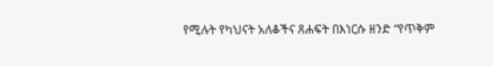የሚሉት የካህናት አለቆችና ጸሐፍት በእነርሱ ዘንድ “የጥቅም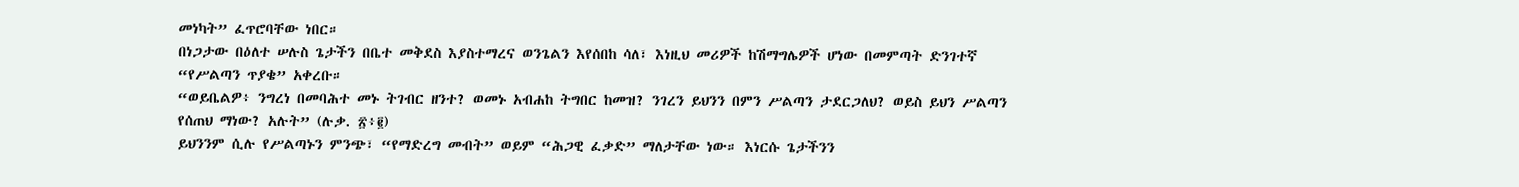መነካት” ፈጥሮባቸው ነበር።
በነጋታው በዕለተ ሠሉስ ጌታችን በቤተ መቅደስ እያስተማረና ወንጌልን እየሰበከ ሳለ፣ እነዚህ መሪዎች ከሽማግሌዎች ሆነው በመምጣት ድንገተኛ “የሥልጣን ጥያቄ” አቀረቡ።
“ወይቤልዎ፥ ንግረነ በመባሕተ መኑ ትገብር ዘንተ? ወመኑ አብሐከ ትግበር ከመዝ? ንገረን ይህንን በምን ሥልጣን ታደርጋለህ? ወይስ ይህን ሥልጣን የሰጠህ ማነው? አሉት” (ሉቃ. ፳፥፪)
ይህንንም ሲሉ የሥልጣኑን ምንጭ፣ “የማድረግ መብት” ወይም “ሕጋዊ ፈቃድ” ማለታቸው ነው። እነርሱ ጌታችንን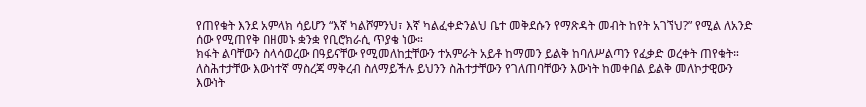የጠየቁት እንደ አምላክ ሳይሆን “እኛ ካልሾምንህ፣ እኛ ካልፈቀድንልህ ቤተ መቅደሱን የማጽዳት መብት ከየት አገኘህ?” የሚል ለአንድ ሰው የሚጠየቅ በዘመኑ ቋንቋ የቢሮክራሲ ጥያቄ ነው።
ክፋት ልባቸውን ስላሳወረው በዓይናቸው የሚመለከቷቸውን ተአምራት አይቶ ከማመን ይልቅ ከባለሥልጣን የፈቃድ ወረቀት ጠየቁት። ለስሕተታቸው እውነተኛ ማስረጃ ማቅረብ ስለማይችሉ ይህንን ስሕተታቸውን የገለጠባቸውን እውነት ከመቀበል ይልቅ መለኮታዊውን እውነት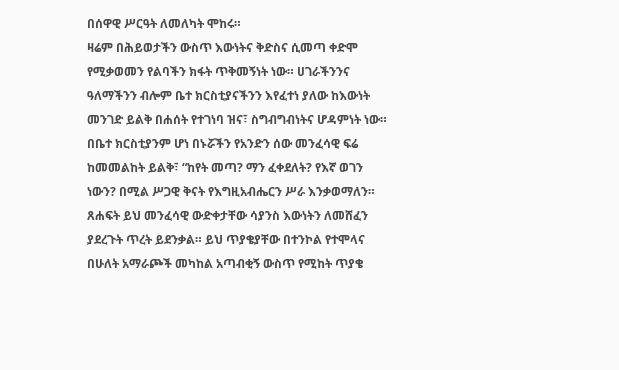በሰዋዊ ሥርዓት ለመለካት ሞከሩ።
ዛሬም በሕይወታችን ውስጥ እውነትና ቅድስና ሲመጣ ቀድሞ የሚቃወመን የልባችን ክፋት ጥቅመኝነት ነው። ሀገራችንንና ዓለማችንን ብሎም ቤተ ክርስቲያናችንን እየፈተነ ያለው ከእውነት መንገድ ይልቅ በሐሰት የተገነባ ዝና፣ ስግብግብነትና ሆዳምነት ነው።
በቤተ ክርስቲያንም ሆነ በኑሯችን የአንድን ሰው መንፈሳዊ ፍሬ ከመመልከት ይልቅ፣ “ከየት መጣ? ማን ፈቀደለት? የእኛ ወገን ነውን? በሚል ሥጋዊ ቅናት የእግዚአብሔርን ሥራ እንቃወማለን።
ጸሐፍት ይህ መንፈሳዊ ውድቀታቸው ሳያንስ እውነትን ለመሸፈን ያደረጉት ጥረት ይደንቃል። ይህ ጥያቄያቸው በተንኮል የተሞላና በሁለት አማራጮች መካከል አጣብቂኝ ውስጥ የሚከት ጥያቄ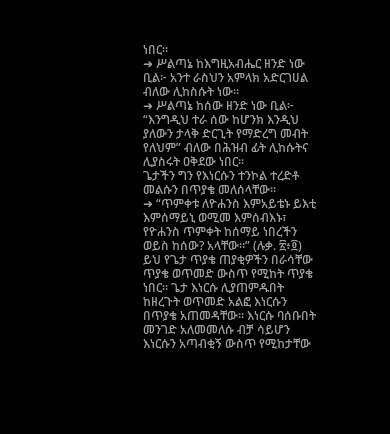ነበር።
➜ ሥልጣኔ ከእግዚአብሔር ዘንድ ነው ቢል፦ አንተ ራስህን አምላክ አድርገሀል ብለው ሊከስሱት ነው።
➜ ሥልጣኔ ከሰው ዘንድ ነው ቢል፦ “እንግዲህ ተራ ሰው ከሆንክ እንዲህ ያለውን ታላቅ ድርጊት የማድረግ መብት የለህም” ብለው በሕዝብ ፊት ሊከሱትና ሊያስሩት ዐቅደው ነበር።
ጌታችን ግን የእነርሱን ተንኮል ተረድቶ መልሱን በጥያቄ መለሰላቸው።
➜ “ጥምቀቱ ለዮሐንስ እምአይቴኑ ይእቲ እምሰማይኒ ወሚመ እምሰብእኑ፣ የዮሐንስ ጥምቀት ከሰማይ ነበረችን ወይስ ከሰው? አላቸው።” (ሉቃ. ፳፥፬)
ይህ የጌታ ጥያቄ ጠያቂዎችን በራሳቸው ጥያቄ ወጥመድ ውስጥ የሚከት ጥያቄ ነበር። ጌታ እነርሱ ሊያጠምዱበት ከዘረጉት ወጥመድ አልፎ እነርሱን በጥያቄ አጠመዳቸው። እነርሱ ባሰቡበት መንገድ አለመመለሱ ብቻ ሳይሆን እነርሱን አጣብቂኝ ውስጥ የሚከታቸው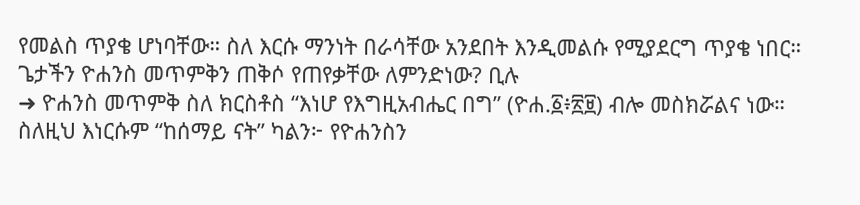የመልስ ጥያቄ ሆነባቸው። ስለ እርሱ ማንነት በራሳቸው አንደበት እንዲመልሱ የሚያደርግ ጥያቄ ነበር።
ጌታችን ዮሐንስ መጥምቅን ጠቅሶ የጠየቃቸው ለምንድነው? ቢሉ
➜ ዮሐንስ መጥምቅ ስለ ክርስቶስ “እነሆ የእግዚአብሔር በግ” (ዮሐ.፩፥፳፱) ብሎ መስክሯልና ነው።
ስለዚህ እነርሱም “ከሰማይ ናት” ካልን፦ የዮሐንስን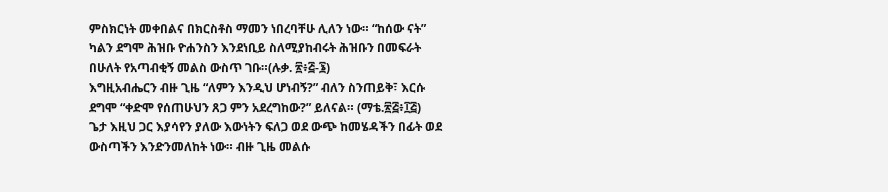ምስክርነት መቀበልና በክርስቶስ ማመን ነበረባቸሁ ሊለን ነው። “ከሰው ናት” ካልን ደግሞ ሕዝቡ ዮሐንስን እንደነቢይ ስለሚያከብሩት ሕዝቡን በመፍራት በሁለት የአጣብቂኝ መልስ ውስጥ ገቡ።(ሉቃ. ፳፥፭-፮)
እግዚአብሔርን ብዙ ጊዜ “ለምን እንዲህ ሆነብኝ?” ብለን ስንጠይቅ፣ እርሱ ደግሞ “ቀድሞ የሰጠሁህን ጸጋ ምን አደረግከው?” ይለናል። (ማቴ.፳፭፥፲፭)
ጌታ እዚህ ጋር እያሳየን ያለው እውነትን ፍለጋ ወደ ውጭ ከመሄዳችን በፊት ወደ ውስጣችን እንድንመለከት ነው። ብዙ ጊዜ መልሱ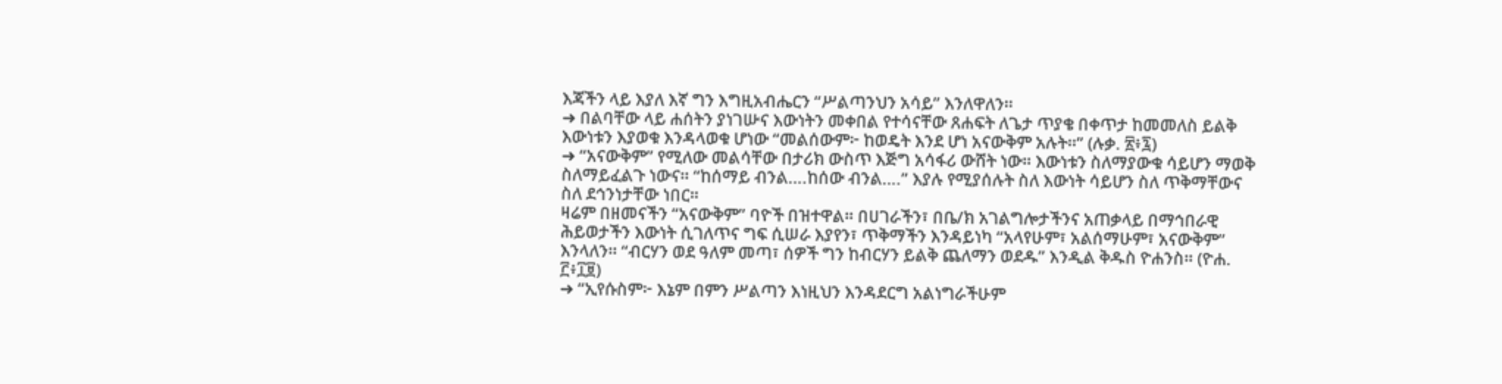እጃችን ላይ እያለ እኛ ግን እግዚአብሔርን “ሥልጣንህን አሳይ” እንለዋለን።
➜ በልባቸው ላይ ሐሰትን ያነገሡና እውነትን መቀበል የተሳናቸው ጸሐፍት ለጌታ ጥያቄ በቀጥታ ከመመለስ ይልቅ እውነቱን እያወቁ እንዳላወቁ ሆነው “መልሰውም፦ ከወዴት እንደ ሆነ አናውቅም አሉት።” (ሉቃ. ፳፥፯)
➜ “አናውቅም” የሚለው መልሳቸው በታሪክ ውስጥ እጅግ አሳፋሪ ውሸት ነው። እውነቱን ስለማያውቁ ሳይሆን ማወቅ ስለማይፈልጉ ነውና። “ከሰማይ ብንል….ከሰው ብንል….” እያሉ የሚያሰሉት ስለ እውነት ሳይሆን ስለ ጥቅማቸውና ስለ ደኅንነታቸው ነበር።
ዛሬም በዘመናችን “አናውቅም” ባዮች በዝተዋል። በሀገራችን፣ በቤ/ክ አገልግሎታችንና አጠቃላይ በማኅበራዊ ሕይወታችን እውነት ሲገለጥና ግፍ ሲሠራ እያየን፣ ጥቅማችን እንዳይነካ “አላየሁም፣ አልሰማሁም፣ አናውቅም” እንላለን። “ብርሃን ወደ ዓለም መጣ፣ ሰዎች ግን ከብርሃን ይልቅ ጨለማን ወደዱ” እንዲል ቅዱስ ዮሐንስ። (ዮሐ. ፫፥፲፱)
➜ “ኢየሱስም፦ እኔም በምን ሥልጣን እነዚህን እንዳደርግ አልነግራችሁም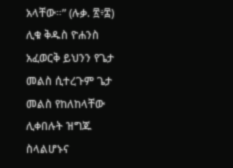አላቸው።” (ሉቃ. ፳፥፰)
ሊቁ ቅዱስ ዮሐንስ አፈወርቅ ይህንን የጌታ መልስ ሲተረጉም ጌታ መልስ የከለከላቸው ሊቀበሉት ዝግጁ ስላልሆኑና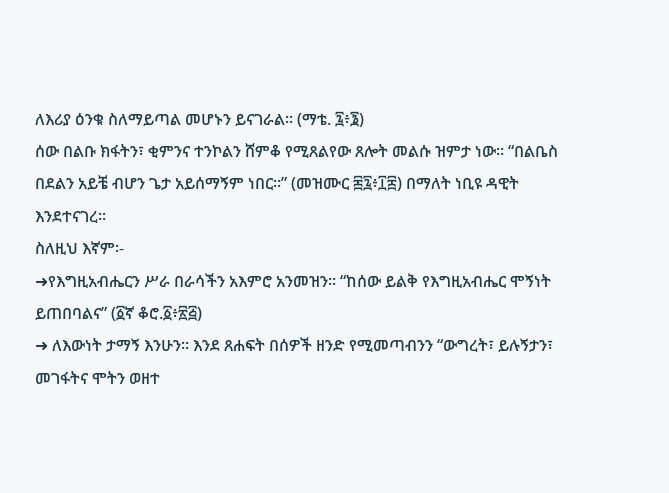ለእሪያ ዕንቁ ስለማይጣል መሆኑን ይናገራል። (ማቴ. ፯፥፮)
ሰው በልቡ ክፋትን፣ ቂምንና ተንኮልን ሸምቆ የሚጸልየው ጸሎት መልሱ ዝምታ ነው። “በልቤስ በደልን አይቼ ብሆን ጌታ አይሰማኝም ነበር።” (መዝሙር ፷፯፥፲፰) በማለት ነቢዩ ዳዊት እንደተናገረ፡፡
ስለዚህ እኛም፡-
➜የእግዚአብሔርን ሥራ በራሳችን አእምሮ አንመዝን። “ከሰው ይልቅ የእግዚአብሔር ሞኝነት ይጠበባልና” (፩ኛ ቆሮ.፩፥፳፭)
➜ ለእውነት ታማኝ እንሁን። እንደ ጸሐፍት በሰዎች ዘንድ የሚመጣብንን “ውግረት፣ ይሉኝታን፣ መገፋትና ሞትን ወዘተ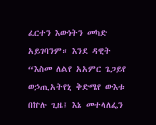ፈርተን እውነትን መካድ አይገባንም። እንደ ዳዊት “እስመ ለልየ አአምር ጌጋይየ ወኃጢአትየኒ ቅድሜየ ውእቱ በኵሉ ጊዜ፤ እኔ መተላለፌን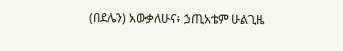(በደሌን) አውቃለሁና፥ ኃጢአቴም ሁልጊዜ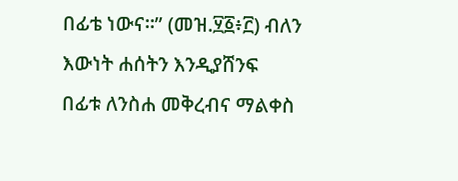በፊቴ ነውና።” (መዝ.፶፩፥፫) ብለን እውነት ሐሰትን እንዲያሸንፍ በፊቱ ለንስሐ መቅረብና ማልቀስ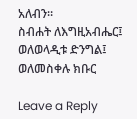አለብን።
ስብሐት ለእግዚአብሔር፤ ወለወላዲቱ ድንግል፤ ወለመስቀሉ ክቡር

Leave a Reply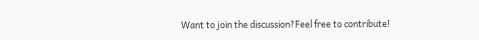Want to join the discussion?Feel free to contribute!